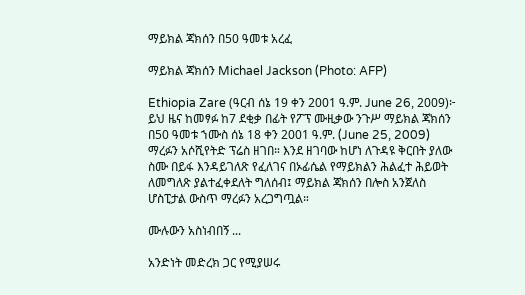ማይክል ጃክሰን በ50 ዓመቱ አረፈ

ማይክል ጃክሰን Michael Jackson (Photo: AFP)

Ethiopia Zare (ዓርብ ሰኔ 19 ቀን 2001 ዓ.ም. June 26, 2009)፦ ይህ ዜና ከመፃፉ ከ7 ደቂቃ በፊት የፖፕ ሙዚቃው ንጉሥ ማይክል ጃክሰን በ50 ዓመቱ ኀሙስ ሰኔ 18 ቀን 2001 ዓ.ም. (June 25, 2009) ማረፉን አሶሺየትድ ፕሬስ ዘገበ። እንደ ዘገባው ከሆነ ለጉዳዩ ቅርበት ያለው ስሙ በይፋ እንዳይገለጽ የፈለገና በኦፊሴል የማይክልን ሕልፈተ ሕይወት ለመግለጽ ያልተፈቀደለት ግለሰብ፤ ማይክል ጃክሰን በሎስ አንጀለስ ሆስፒታል ውስጥ ማረፉን አረጋግጧል።

ሙሉውን አስነብበኝ ...

አንድነት መድረክ ጋር የሚያሠሩ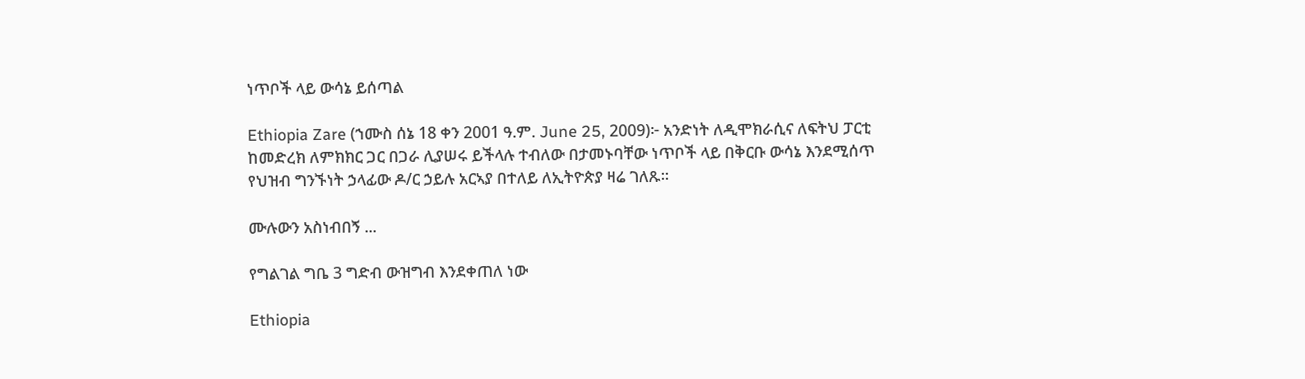ነጥቦች ላይ ውሳኔ ይሰጣል

Ethiopia Zare (ኀሙስ ሰኔ 18 ቀን 2001 ዓ.ም. June 25, 2009)፦ አንድነት ለዲሞክራሲና ለፍትህ ፓርቲ ከመድረክ ለምክክር ጋር በጋራ ሊያሠሩ ይችላሉ ተብለው በታመኑባቸው ነጥቦች ላይ በቅርቡ ውሳኔ እንደሚሰጥ የህዝብ ግንኙነት ኃላፊው ዶ/ር ኃይሉ አርኣያ በተለይ ለኢትዮጵያ ዛሬ ገለጹ።

ሙሉውን አስነብበኝ ...

የግልገል ግቤ 3 ግድብ ውዝግብ እንደቀጠለ ነው

Ethiopia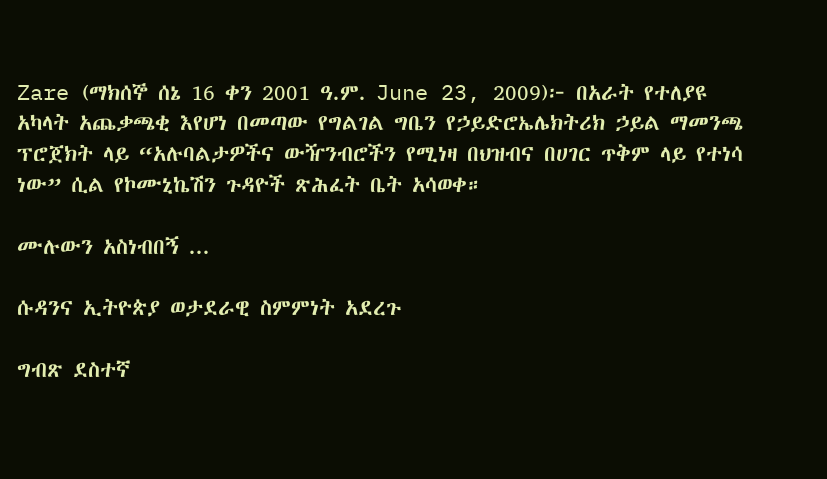Zare (ማክሰኞ ሰኔ 16 ቀን 2001 ዓ.ም. June 23, 2009)፦ በአራት የተለያዩ አካላት አጨቃጫቂ እየሆነ በመጣው የግልገል ግቤን የኃይድሮኤሌክትሪክ ኃይል ማመንጫ ፕሮጀክት ላይ “አሉባልታዎችና ውዥንብሮችን የሚነዛ በህዝብና በሀገር ጥቅም ላይ የተነሳ ነው” ሲል የኮሙኒኬሽን ጉዳዮች ጽሕፈት ቤት አሳወቀ።

ሙሉውን አስነብበኝ ...

ሱዳንና ኢትዮጵያ ወታደራዊ ስምምነት አደረጉ

ግብጽ ደስተኛ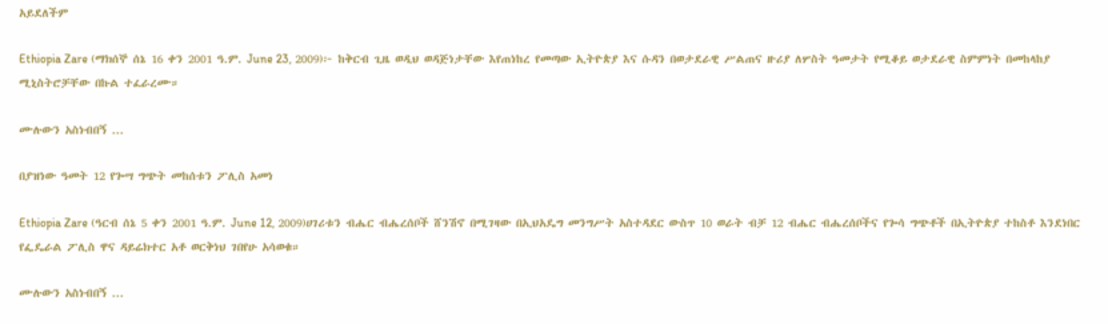አይደለችም

Ethiopia Zare (ማክሰኞ ሰኔ 16 ቀን 2001 ዓ.ም. June 23, 2009)፦ ከቅርብ ጊዜ ወዲህ ወዳጅነታቸው እየጠነከረ የመጣው ኢትዮጵያ እና ሱዳን በወታደራዊ ሥልጠና ዙሪያ ለሦስት ዓመታት የሚቆይ ወታደራዊ ስምምነት በመከላከያ ሚኒስትሮቻቸው በኩል ተፈራረሙ።

ሙሉውን አስነብበኝ ...

በያዝነው ዓመት 12 የጐሣ ግጭት መከሰቱን ፖሊስ አመነ

Ethiopia Zare (ዓርብ ሰኔ 5 ቀን 2001 ዓ.ም. June 12, 2009)ሀገሪቱን ብሔር ብሔረሰቦች ሸንሽኖ በሚገዛው በኢህአዴግ መንግሥት አስተዳደር ውስጥ 10 ወራት ብቻ 12 ብሔር ብሔረሰቦችና የጐሳ ግጭቶች በኢትዮጵያ ተከስቶ እንደነበር የፌዴራል ፖሊስ ዋና ዳይሬክተር አቶ ወርቅነህ ገበየሁ አሳወቁ።

ሙሉውን አስነብበኝ ...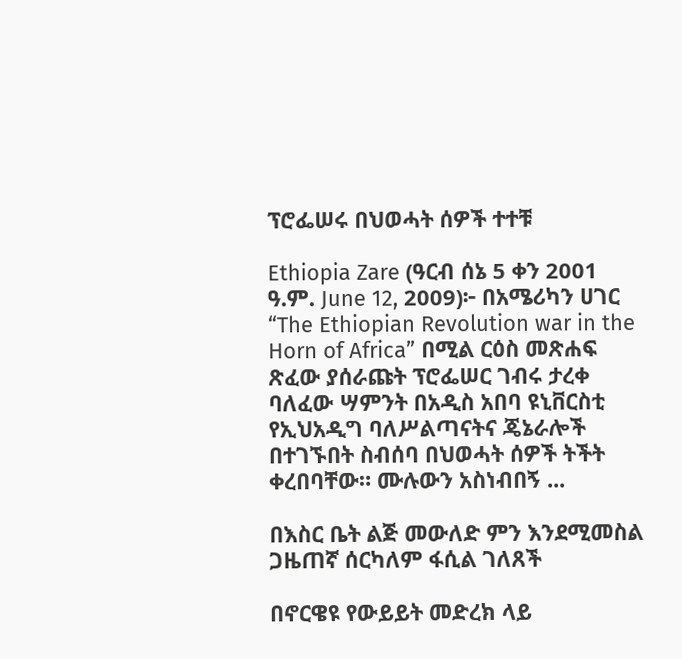ፕሮፌሠሩ በህወሓት ሰዎች ተተቹ

Ethiopia Zare (ዓርብ ሰኔ 5 ቀን 2001 ዓ.ም. June 12, 2009)፦ በአሜሪካን ሀገር “The Ethiopian Revolution war in the Horn of Africa” በሚል ርዕስ መጽሐፍ ጽፈው ያሰራጩት ፕሮፌሠር ገብሩ ታረቀ ባለፈው ሣምንት በአዲስ አበባ ዩኒቨርስቲ የኢህአዲግ ባለሥልጣናትና ጄኔራሎች በተገኙበት ስብሰባ በህወሓት ሰዎች ትችት ቀረበባቸው። ሙሉውን አስነብበኝ ...

በእስር ቤት ልጅ መውለድ ምን እንደሚመስል ጋዜጠኛ ሰርካለም ፋሲል ገለጸች

በኖርዌዩ የውይይት መድረክ ላይ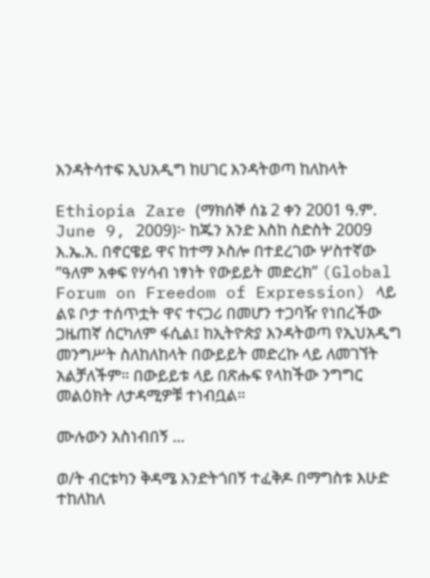እንዳትሳተፍ ኢህአዲግ ከሀገር እንዳትወጣ ከለከላት

Ethiopia Zare (ማክሰኞ ሰኔ 2 ቀን 2001 ዓ.ም. June 9, 2009)፦ ከጁን አንድ እስከ ስድስት 2009 እ.ኤ.አ. በኖርዌይ ዋና ከተማ ኦስሎ በተደረገው ሦስተኛው ”ዓለም አቀፍ የሃሳብ ነፃነት የውይይት መድረክ” (Global Forum on Freedom of Expression) ላይ ልዩ ቦታ ተሰጥቷት ዋና ተናጋሪ በመሆን ተጋባዥ የነበረችው ጋዜጠኛ ሰርካለም ፋሲል፤ ከኢትዮጵያ እንዳትወጣ የኢህአዲግ መንግሥት ስለከለከላት በውይይት መድረኩ ላይ ለመገኘት አልቻለችም። በውይይቱ ላይ በጽሑፍ የላከችው ንግግር መልዕክት ለታዳሚዎቹ ተነብቧል።

ሙሉውን አስነብበኝ ...

ወ/ት ብርቱካን ቅዳሜ እንድትጎበኝ ተፈቅዶ በማግስቱ እሁድ ተከለከለ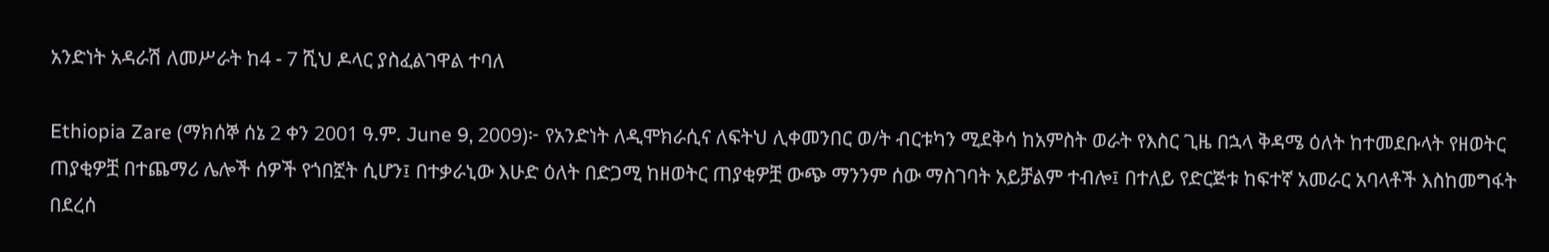አንድነት አዳራሽ ለመሥራት ከ4 - 7 ሺህ ዶላር ያስፈልገዋል ተባለ

Ethiopia Zare (ማክሰኞ ሰኔ 2 ቀን 2001 ዓ.ም. June 9, 2009)፦ የአንድነት ለዲሞክራሲና ለፍትህ ሊቀመንበር ወ/ት ብርቱካን ሚደቅሳ ከአምስት ወራት የእስር ጊዜ በኋላ ቅዳሜ ዕለት ከተመደቡላት የዘወትር ጠያቂዎቿ በተጨማሪ ሌሎች ሰዎች የጎበኟት ሲሆን፤ በተቃራኒው እሁድ ዕለት በድጋሚ ከዘወትር ጠያቂዎቿ ውጭ ማንንም ሰው ማስገባት አይቻልም ተብሎ፤ በተለይ የድርጅቱ ከፍተኛ አመራር አባላቶች እስከመግፋት በደረሰ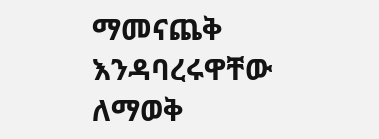ማመናጨቅ እንዳባረሩዋቸው ለማወቅ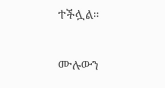ተችሏል።

ሙሉውን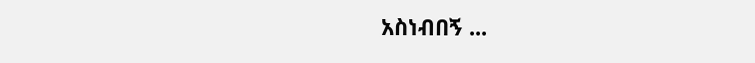አስነብበኝ ...